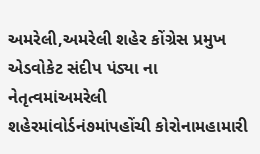અમરેલી,અમરેલી શહેર કોંગ્રેસ પ્રમુખ એડવોકેટ સંદીપ પંડ્યા ના નેતૃત્વમાંઅમરેલી શહેરમાંવોર્ડનં૭માંપહોંચી કોરોનામહામારી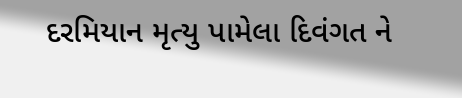દરમિયાન મૃત્યુ પામેલા દિવંગત ને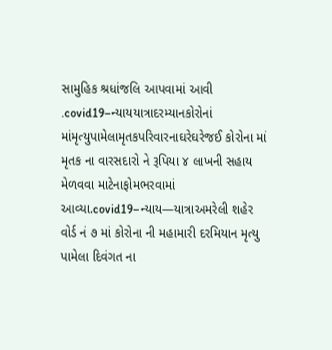સામુહિક શ્રધાંજલિ આપવામાં આવી .covid19–ન્યાયયાત્રાદરમ્યાનકોરોનાં માંમૃત્યુપામેલામૃતકપરિવારનાઘરેઘરેજઈ કોરોના માં મૃતક ના વારસદારો ને રૂપિયા ૪ લાખની સહાય મેળવવા માટેનાફોમભરવામાં આવ્યા.covid19–ન્યાય—યાત્રાઅમરેલી શહેર વોર્ડ નં ૭ માં કોરોના ની મહામારી દરમિયાન મૃત્યુ પામેલા દિવંગત ના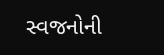સ્વજનોની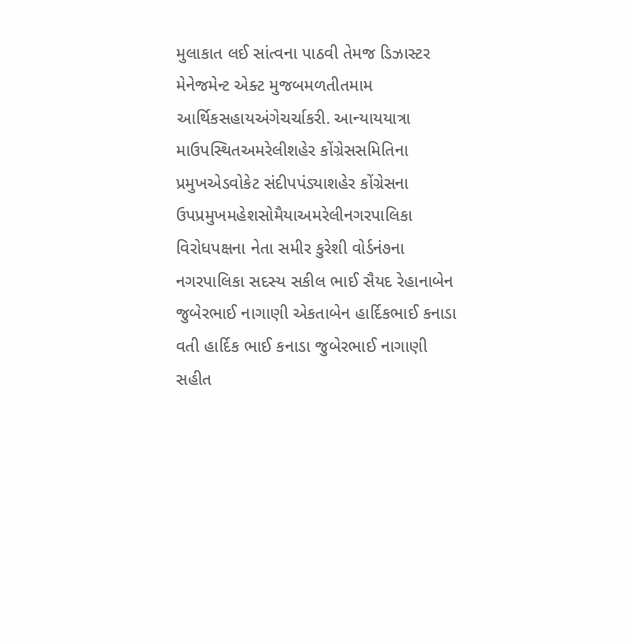મુલાકાત લઈ સાંત્વના પાઠવી તેમજ ડિઝાસ્ટર મેનેજમેન્ટ એક્ટ મુજબમળતીતમામ આર્થિકસહાયઅંગેચર્ચાકરી. આન્યાયયાત્રા માઉપસ્થિતઅમરેલીશહેર કોંગ્રેસસમિતિના પ્રમુખએડવોકેટ સંદીપપંડ્યાશહેર કોંગ્રેસના ઉપપ્રમુખમહેશસોમૈયાઅમરેલીનગરપાલિકા વિરોધપક્ષના નેતા સમીર કુરેશી વોર્ડનં૭ના નગરપાલિકા સદસ્ય સકીલ ભાઈ સૈયદ રેહાનાબેન જુબેરભાઈ નાગાણી એકતાબેન હાર્દિકભાઈ કનાડા વતી હાર્દિક ભાઈ કનાડા જુબેરભાઈ નાગાણી સહીત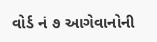વોર્ડ નં ૭ આગેવાનોની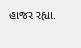હાજર રહ્યા.